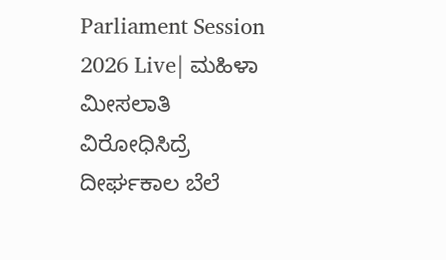Parliament Session 2026 Live| ಮಹಿಳಾ ಮೀಸಲಾತಿ ವಿರೋಧಿಸಿದ್ರೆ ದೀರ್ಘಕಾಲ ಬೆಲೆ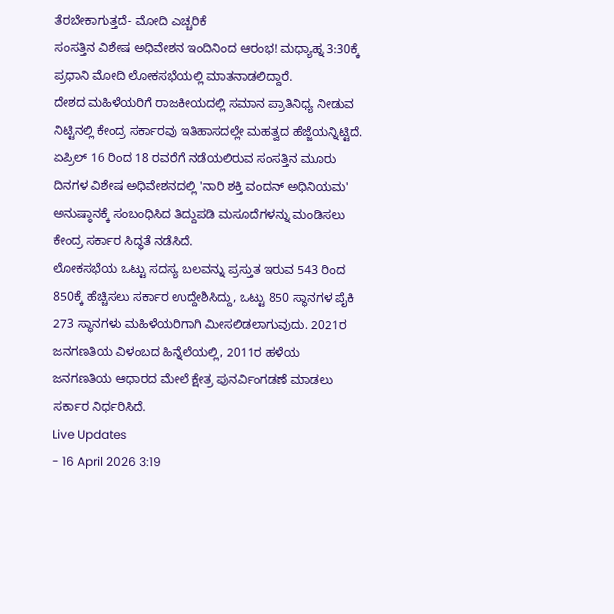ತೆರಬೇಕಾಗುತ್ತದೆ- ಮೋದಿ ಎಚ್ಚರಿಕೆ
ಸಂಸತ್ತಿನ ವಿಶೇಷ ಅಧಿವೇಶನ ಇಂದಿನಿಂದ ಆರಂಭ! ಮಧ್ಯಾಹ್ನ 3:30ಕ್ಕೆ ಪ್ರಧಾನಿ ಮೋದಿ ಲೋಕಸಭೆಯಲ್ಲಿ ಮಾತನಾಡಲಿದ್ದಾರೆ.
ದೇಶದ ಮಹಿಳೆಯರಿಗೆ ರಾಜಕೀಯದಲ್ಲಿ ಸಮಾನ ಪ್ರಾತಿನಿಧ್ಯ ನೀಡುವ ನಿಟ್ಟಿನಲ್ಲಿ ಕೇಂದ್ರ ಸರ್ಕಾರವು ಇತಿಹಾಸದಲ್ಲೇ ಮಹತ್ವದ ಹೆಜ್ಜೆಯನ್ನಿಟ್ಟಿದೆ. ಏಪ್ರಿಲ್ 16 ರಿಂದ 18 ರವರೆಗೆ ನಡೆಯಲಿರುವ ಸಂಸತ್ತಿನ ಮೂರು ದಿನಗಳ ವಿಶೇಷ ಅಧಿವೇಶನದಲ್ಲಿ 'ನಾರಿ ಶಕ್ತಿ ವಂದನ್ ಅಧಿನಿಯಮ' ಅನುಷ್ಠಾನಕ್ಕೆ ಸಂಬಂಧಿಸಿದ ತಿದ್ದುಪಡಿ ಮಸೂದೆಗಳನ್ನು ಮಂಡಿಸಲು ಕೇಂದ್ರ ಸರ್ಕಾರ ಸಿದ್ಧತೆ ನಡೆಸಿದೆ.
ಲೋಕಸಭೆಯ ಒಟ್ಟು ಸದಸ್ಯ ಬಲವನ್ನು ಪ್ರಸ್ತುತ ಇರುವ 543 ರಿಂದ 850ಕ್ಕೆ ಹೆಚ್ಚಿಸಲು ಸರ್ಕಾರ ಉದ್ದೇಶಿಸಿದ್ದು, ಒಟ್ಟು 850 ಸ್ಥಾನಗಳ ಪೈಕಿ 273 ಸ್ಥಾನಗಳು ಮಹಿಳೆಯರಿಗಾಗಿ ಮೀಸಲಿಡಲಾಗುವುದು. 2021ರ ಜನಗಣತಿಯ ವಿಳಂಬದ ಹಿನ್ನೆಲೆಯಲ್ಲಿ, 2011ರ ಹಳೆಯ ಜನಗಣತಿಯ ಆಧಾರದ ಮೇಲೆ ಕ್ಷೇತ್ರ ಪುನರ್ವಿಂಗಡಣೆ ಮಾಡಲು ಸರ್ಕಾರ ನಿರ್ಧರಿಸಿದೆ.
Live Updates
- 16 April 2026 3:19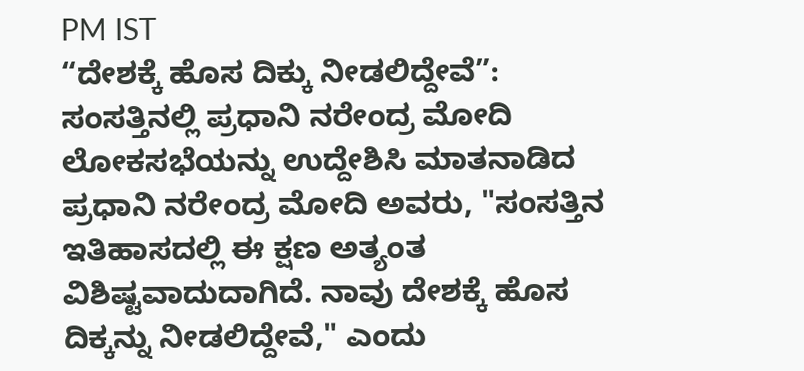PM IST
“ದೇಶಕ್ಕೆ ಹೊಸ ದಿಕ್ಕು ನೀಡಲಿದ್ದೇವೆ”: ಸಂಸತ್ತಿನಲ್ಲಿ ಪ್ರಧಾನಿ ನರೇಂದ್ರ ಮೋದಿ
ಲೋಕಸಭೆಯನ್ನು ಉದ್ದೇಶಿಸಿ ಮಾತನಾಡಿದ ಪ್ರಧಾನಿ ನರೇಂದ್ರ ಮೋದಿ ಅವರು, "ಸಂಸತ್ತಿನ ಇತಿಹಾಸದಲ್ಲಿ ಈ ಕ್ಷಣ ಅತ್ಯಂತ ವಿಶಿಷ್ಟವಾದುದಾಗಿದೆ. ನಾವು ದೇಶಕ್ಕೆ ಹೊಸ ದಿಕ್ಕನ್ನು ನೀಡಲಿದ್ದೇವೆ," ಎಂದು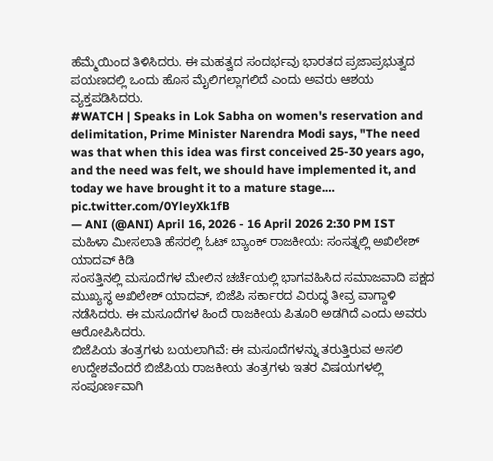ಹೆಮ್ಮೆಯಿಂದ ತಿಳಿಸಿದರು. ಈ ಮಹತ್ವದ ಸಂದರ್ಭವು ಭಾರತದ ಪ್ರಜಾಪ್ರಭುತ್ವದ ಪಯಣದಲ್ಲಿ ಒಂದು ಹೊಸ ಮೈಲಿಗಲ್ಲಾಗಲಿದೆ ಎಂದು ಅವರು ಆಶಯ ವ್ಯಕ್ತಪಡಿಸಿದರು.
#WATCH | Speaks in Lok Sabha on women's reservation and delimitation, Prime Minister Narendra Modi says, "The need was that when this idea was first conceived 25-30 years ago, and the need was felt, we should have implemented it, and today we have brought it to a mature stage.… pic.twitter.com/0YleyXk1fB
— ANI (@ANI) April 16, 2026 - 16 April 2026 2:30 PM IST
ಮಹಿಳಾ ಮೀಸಲಾತಿ ಹೆಸರಲ್ಲಿ ಓಟ್ ಬ್ಯಾಂಕ್ ರಾಜಕೀಯ: ಸಂಸತ್ನಲ್ಲಿ ಅಖಿಲೇಶ್ ಯಾದವ್ ಕಿಡಿ
ಸಂಸತ್ತಿನಲ್ಲಿ ಮಸೂದೆಗಳ ಮೇಲಿನ ಚರ್ಚೆಯಲ್ಲಿ ಭಾಗವಹಿಸಿದ ಸಮಾಜವಾದಿ ಪಕ್ಷದ ಮುಖ್ಯಸ್ಥ ಅಖಿಲೇಶ್ ಯಾದವ್, ಬಿಜೆಪಿ ಸರ್ಕಾರದ ವಿರುದ್ಧ ತೀವ್ರ ವಾಗ್ದಾಳಿ ನಡೆಸಿದರು. ಈ ಮಸೂದೆಗಳ ಹಿಂದೆ ರಾಜಕೀಯ ಪಿತೂರಿ ಅಡಗಿದೆ ಎಂದು ಅವರು ಆರೋಪಿಸಿದರು.
ಬಿಜೆಪಿಯ ತಂತ್ರಗಳು ಬಯಲಾಗಿವೆ: ಈ ಮಸೂದೆಗಳನ್ನು ತರುತ್ತಿರುವ ಅಸಲಿ ಉದ್ದೇಶವೆಂದರೆ ಬಿಜೆಪಿಯ ರಾಜಕೀಯ ತಂತ್ರಗಳು ಇತರ ವಿಷಯಗಳಲ್ಲಿ ಸಂಪೂರ್ಣವಾಗಿ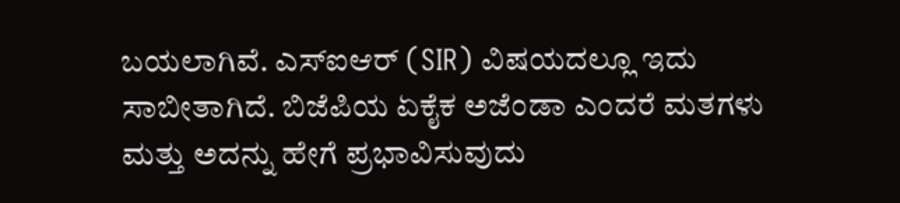ಬಯಲಾಗಿವೆ. ಎಸ್ಐಆರ್ (SIR) ವಿಷಯದಲ್ಲೂ ಇದು ಸಾಬೀತಾಗಿದೆ. ಬಿಜೆಪಿಯ ಏಕೈಕ ಅಜೆಂಡಾ ಎಂದರೆ ಮತಗಳು ಮತ್ತು ಅದನ್ನು ಹೇಗೆ ಪ್ರಭಾವಿಸುವುದು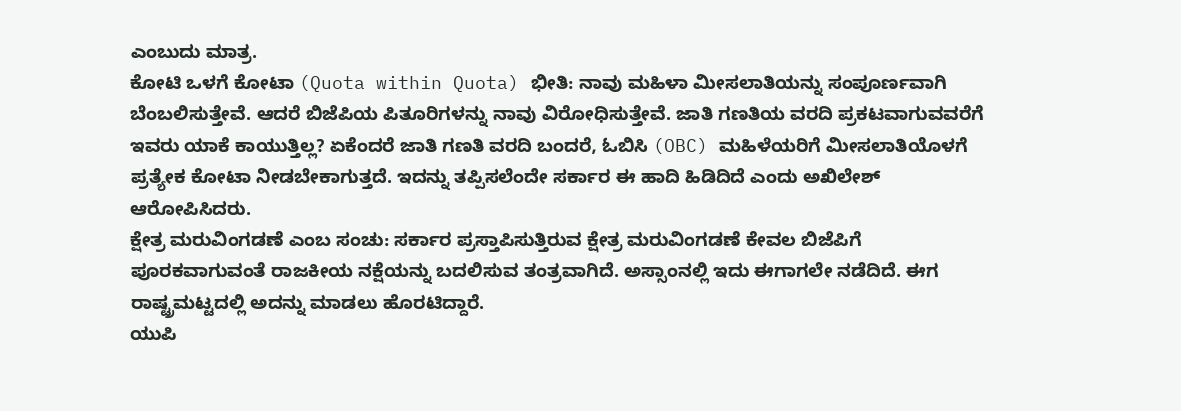ಎಂಬುದು ಮಾತ್ರ.
ಕೋಟಿ ಒಳಗೆ ಕೋಟಾ (Quota within Quota) ಭೀತಿ: ನಾವು ಮಹಿಳಾ ಮೀಸಲಾತಿಯನ್ನು ಸಂಪೂರ್ಣವಾಗಿ ಬೆಂಬಲಿಸುತ್ತೇವೆ. ಆದರೆ ಬಿಜೆಪಿಯ ಪಿತೂರಿಗಳನ್ನು ನಾವು ವಿರೋಧಿಸುತ್ತೇವೆ. ಜಾತಿ ಗಣತಿಯ ವರದಿ ಪ್ರಕಟವಾಗುವವರೆಗೆ ಇವರು ಯಾಕೆ ಕಾಯುತ್ತಿಲ್ಲ? ಏಕೆಂದರೆ ಜಾತಿ ಗಣತಿ ವರದಿ ಬಂದರೆ, ಓಬಿಸಿ (OBC) ಮಹಿಳೆಯರಿಗೆ ಮೀಸಲಾತಿಯೊಳಗೆ ಪ್ರತ್ಯೇಕ ಕೋಟಾ ನೀಡಬೇಕಾಗುತ್ತದೆ. ಇದನ್ನು ತಪ್ಪಿಸಲೆಂದೇ ಸರ್ಕಾರ ಈ ಹಾದಿ ಹಿಡಿದಿದೆ ಎಂದು ಅಖಿಲೇಶ್ ಆರೋಪಿಸಿದರು.
ಕ್ಷೇತ್ರ ಮರುವಿಂಗಡಣೆ ಎಂಬ ಸಂಚು: ಸರ್ಕಾರ ಪ್ರಸ್ತಾಪಿಸುತ್ತಿರುವ ಕ್ಷೇತ್ರ ಮರುವಿಂಗಡಣೆ ಕೇವಲ ಬಿಜೆಪಿಗೆ ಪೂರಕವಾಗುವಂತೆ ರಾಜಕೀಯ ನಕ್ಷೆಯನ್ನು ಬದಲಿಸುವ ತಂತ್ರವಾಗಿದೆ. ಅಸ್ಸಾಂನಲ್ಲಿ ಇದು ಈಗಾಗಲೇ ನಡೆದಿದೆ. ಈಗ ರಾಷ್ಟ್ರಮಟ್ಟದಲ್ಲಿ ಅದನ್ನು ಮಾಡಲು ಹೊರಟಿದ್ದಾರೆ.
ಯುಪಿ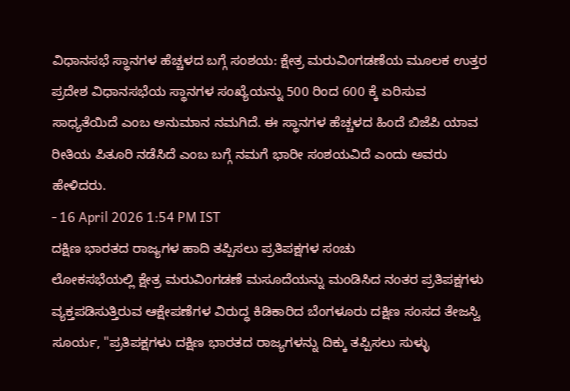ವಿಧಾನಸಭೆ ಸ್ಥಾನಗಳ ಹೆಚ್ಚಳದ ಬಗ್ಗೆ ಸಂಶಯ: ಕ್ಷೇತ್ರ ಮರುವಿಂಗಡಣೆಯ ಮೂಲಕ ಉತ್ತರ ಪ್ರದೇಶ ವಿಧಾನಸಭೆಯ ಸ್ಥಾನಗಳ ಸಂಖ್ಯೆಯನ್ನು 500 ರಿಂದ 600 ಕ್ಕೆ ಏರಿಸುವ ಸಾಧ್ಯತೆಯಿದೆ ಎಂಬ ಅನುಮಾನ ನಮಗಿದೆ. ಈ ಸ್ಥಾನಗಳ ಹೆಚ್ಚಳದ ಹಿಂದೆ ಬಿಜೆಪಿ ಯಾವ ರೀತಿಯ ಪಿತೂರಿ ನಡೆಸಿದೆ ಎಂಬ ಬಗ್ಗೆ ನಮಗೆ ಭಾರೀ ಸಂಶಯವಿದೆ ಎಂದು ಅವರು ಹೇಳಿದರು.
- 16 April 2026 1:54 PM IST
ದಕ್ಷಿಣ ಭಾರತದ ರಾಜ್ಯಗಳ ಹಾದಿ ತಪ್ಪಿಸಲು ಪ್ರತಿಪಕ್ಷಗಳ ಸಂಚು
ಲೋಕಸಭೆಯಲ್ಲಿ ಕ್ಷೇತ್ರ ಮರುವಿಂಗಡಣೆ ಮಸೂದೆಯನ್ನು ಮಂಡಿಸಿದ ನಂತರ ಪ್ರತಿಪಕ್ಷಗಳು ವ್ಯಕ್ತಪಡಿಸುತ್ತಿರುವ ಆಕ್ಷೇಪಣೆಗಳ ವಿರುದ್ಧ ಕಿಡಿಕಾರಿದ ಬೆಂಗಳೂರು ದಕ್ಷಿಣ ಸಂಸದ ತೇಜಸ್ವಿ ಸೂರ್ಯ, "ಪ್ರತಿಪಕ್ಷಗಳು ದಕ್ಷಿಣ ಭಾರತದ ರಾಜ್ಯಗಳನ್ನು ದಿಕ್ಕು ತಪ್ಪಿಸಲು ಸುಳ್ಳು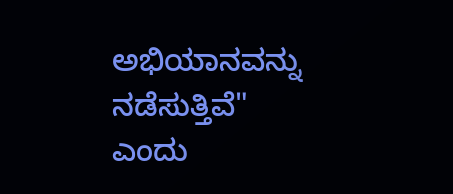ಅಭಿಯಾನವನ್ನು ನಡೆಸುತ್ತಿವೆ" ಎಂದು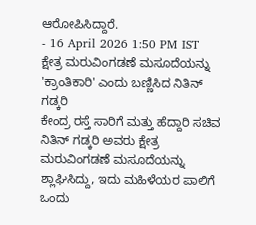ಆರೋಪಿಸಿದ್ದಾರೆ.
- 16 April 2026 1:50 PM IST
ಕ್ಷೇತ್ರ ಮರುವಿಂಗಡಣೆ ಮಸೂದೆಯನ್ನು 'ಕ್ರಾಂತಿಕಾರಿ' ಎಂದು ಬಣ್ಣಿಸಿದ ನಿತಿನ್ ಗಡ್ಕರಿ
ಕೇಂದ್ರ ರಸ್ತೆ ಸಾರಿಗೆ ಮತ್ತು ಹೆದ್ದಾರಿ ಸಚಿವ ನಿತಿನ್ ಗಡ್ಕರಿ ಅವರು ಕ್ಷೇತ್ರ ಮರುವಿಂಗಡಣೆ ಮಸೂದೆಯನ್ನು ಶ್ಲಾಘಿಸಿದ್ದು, ಇದು ಮಹಿಳೆಯರ ಪಾಲಿಗೆ ಒಂದು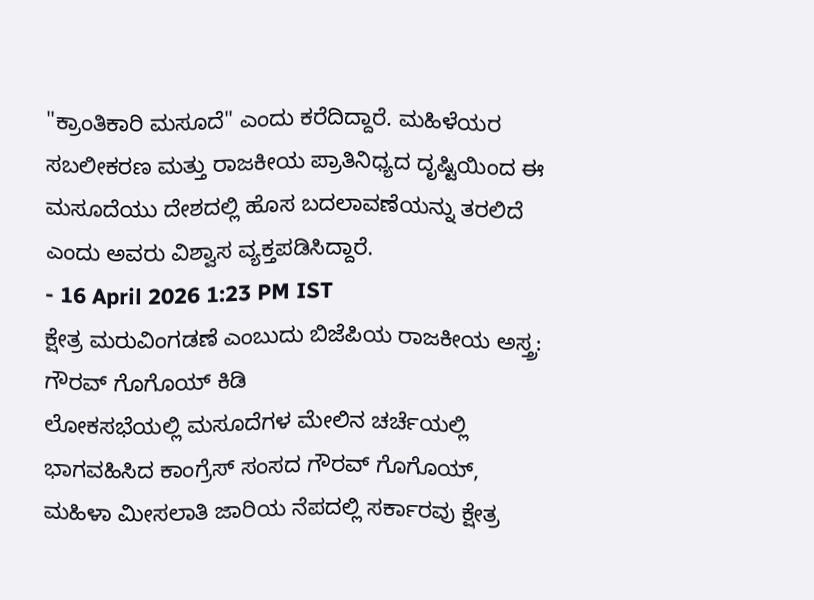"ಕ್ರಾಂತಿಕಾರಿ ಮಸೂದೆ" ಎಂದು ಕರೆದಿದ್ದಾರೆ. ಮಹಿಳೆಯರ ಸಬಲೀಕರಣ ಮತ್ತು ರಾಜಕೀಯ ಪ್ರಾತಿನಿಧ್ಯದ ದೃಷ್ಟಿಯಿಂದ ಈ ಮಸೂದೆಯು ದೇಶದಲ್ಲಿ ಹೊಸ ಬದಲಾವಣೆಯನ್ನು ತರಲಿದೆ ಎಂದು ಅವರು ವಿಶ್ವಾಸ ವ್ಯಕ್ತಪಡಿಸಿದ್ದಾರೆ.
- 16 April 2026 1:23 PM IST
ಕ್ಷೇತ್ರ ಮರುವಿಂಗಡಣೆ ಎಂಬುದು ಬಿಜೆಪಿಯ ರಾಜಕೀಯ ಅಸ್ತ್ರ: ಗೌರವ್ ಗೊಗೊಯ್ ಕಿಡಿ
ಲೋಕಸಭೆಯಲ್ಲಿ ಮಸೂದೆಗಳ ಮೇಲಿನ ಚರ್ಚೆಯಲ್ಲಿ ಭಾಗವಹಿಸಿದ ಕಾಂಗ್ರೆಸ್ ಸಂಸದ ಗೌರವ್ ಗೊಗೊಯ್, ಮಹಿಳಾ ಮೀಸಲಾತಿ ಜಾರಿಯ ನೆಪದಲ್ಲಿ ಸರ್ಕಾರವು ಕ್ಷೇತ್ರ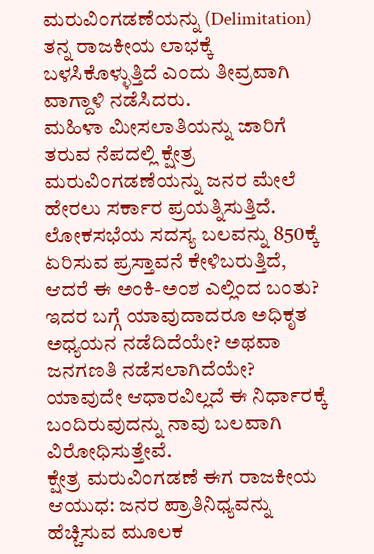ಮರುವಿಂಗಡಣೆಯನ್ನು (Delimitation) ತನ್ನ ರಾಜಕೀಯ ಲಾಭಕ್ಕೆ ಬಳಸಿಕೊಳ್ಳುತ್ತಿದೆ ಎಂದು ತೀವ್ರವಾಗಿ ವಾಗ್ದಾಳಿ ನಡೆಸಿದರು.
ಮಹಿಳಾ ಮೀಸಲಾತಿಯನ್ನು ಜಾರಿಗೆ ತರುವ ನೆಪದಲ್ಲಿ ಕ್ಷೇತ್ರ ಮರುವಿಂಗಡಣೆಯನ್ನು ಜನರ ಮೇಲೆ ಹೇರಲು ಸರ್ಕಾರ ಪ್ರಯತ್ನಿಸುತ್ತಿದೆ. ಲೋಕಸಭೆಯ ಸದಸ್ಯ ಬಲವನ್ನು 850ಕ್ಕೆ ಏರಿಸುವ ಪ್ರಸ್ತಾವನೆ ಕೇಳಿಬರುತ್ತಿದೆ, ಆದರೆ ಈ ಅಂಕಿ-ಅಂಶ ಎಲ್ಲಿಂದ ಬಂತು? ಇದರ ಬಗ್ಗೆ ಯಾವುದಾದರೂ ಅಧಿಕೃತ ಅಧ್ಯಯನ ನಡೆದಿದೆಯೇ? ಅಥವಾ ಜನಗಣತಿ ನಡೆಸಲಾಗಿದೆಯೇ? ಯಾವುದೇ ಆಧಾರವಿಲ್ಲದೆ ಈ ನಿರ್ಧಾರಕ್ಕೆ ಬಂದಿರುವುದನ್ನು ನಾವು ಬಲವಾಗಿ ವಿರೋಧಿಸುತ್ತೇವೆ.
ಕ್ಷೇತ್ರ ಮರುವಿಂಗಡಣೆ ಈಗ ರಾಜಕೀಯ ಆಯುಧ: ಜನರ ಪ್ರಾತಿನಿಧ್ಯವನ್ನು ಹೆಚ್ಚಿಸುವ ಮೂಲಕ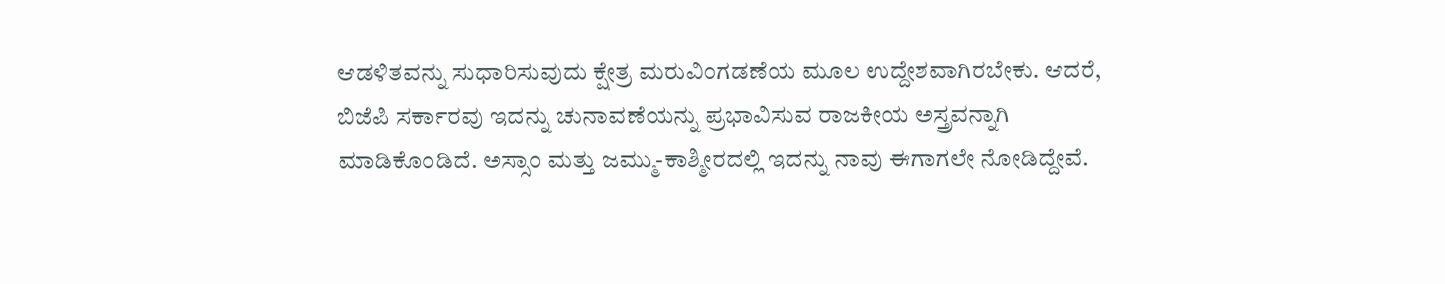ಆಡಳಿತವನ್ನು ಸುಧಾರಿಸುವುದು ಕ್ಷೇತ್ರ ಮರುವಿಂಗಡಣೆಯ ಮೂಲ ಉದ್ದೇಶವಾಗಿರಬೇಕು. ಆದರೆ, ಬಿಜೆಪಿ ಸರ್ಕಾರವು ಇದನ್ನು ಚುನಾವಣೆಯನ್ನು ಪ್ರಭಾವಿಸುವ ರಾಜಕೀಯ ಅಸ್ತ್ರವನ್ನಾಗಿ ಮಾಡಿಕೊಂಡಿದೆ. ಅಸ್ಸಾಂ ಮತ್ತು ಜಮ್ಮು-ಕಾಶ್ಮೀರದಲ್ಲಿ ಇದನ್ನು ನಾವು ಈಗಾಗಲೇ ನೋಡಿದ್ದೇವೆ.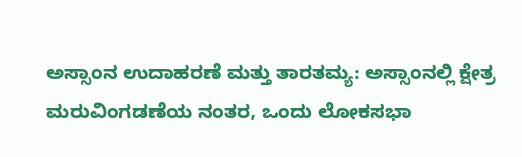ಅಸ್ಸಾಂನ ಉದಾಹರಣೆ ಮತ್ತು ತಾರತಮ್ಯ: ಅಸ್ಸಾಂನಲ್ಲಿ ಕ್ಷೇತ್ರ ಮರುವಿಂಗಡಣೆಯ ನಂತರ, ಒಂದು ಲೋಕಸಭಾ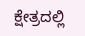ಕ್ಷೇತ್ರದಲ್ಲಿ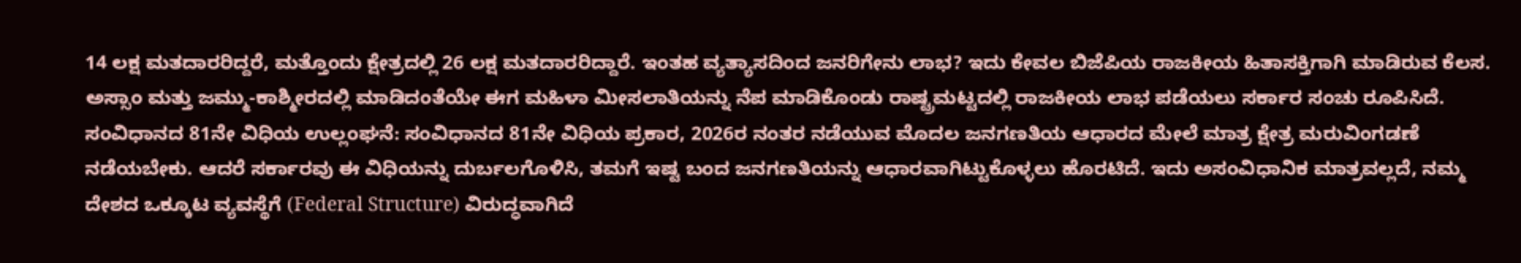14 ಲಕ್ಷ ಮತದಾರರಿದ್ದರೆ, ಮತ್ತೊಂದು ಕ್ಷೇತ್ರದಲ್ಲಿ 26 ಲಕ್ಷ ಮತದಾರರಿದ್ದಾರೆ. ಇಂತಹ ವ್ಯತ್ಯಾಸದಿಂದ ಜನರಿಗೇನು ಲಾಭ? ಇದು ಕೇವಲ ಬಿಜೆಪಿಯ ರಾಜಕೀಯ ಹಿತಾಸಕ್ತಿಗಾಗಿ ಮಾಡಿರುವ ಕೆಲಸ. ಅಸ್ಸಾಂ ಮತ್ತು ಜಮ್ಮು-ಕಾಶ್ಮೀರದಲ್ಲಿ ಮಾಡಿದಂತೆಯೇ ಈಗ ಮಹಿಳಾ ಮೀಸಲಾತಿಯನ್ನು ನೆಪ ಮಾಡಿಕೊಂಡು ರಾಷ್ಟ್ರಮಟ್ಟದಲ್ಲಿ ರಾಜಕೀಯ ಲಾಭ ಪಡೆಯಲು ಸರ್ಕಾರ ಸಂಚು ರೂಪಿಸಿದೆ.
ಸಂವಿಧಾನದ 81ನೇ ವಿಧಿಯ ಉಲ್ಲಂಘನೆ: ಸಂವಿಧಾನದ 81ನೇ ವಿಧಿಯ ಪ್ರಕಾರ, 2026ರ ನಂತರ ನಡೆಯುವ ಮೊದಲ ಜನಗಣತಿಯ ಆಧಾರದ ಮೇಲೆ ಮಾತ್ರ ಕ್ಷೇತ್ರ ಮರುವಿಂಗಡಣೆ ನಡೆಯಬೇಕು. ಆದರೆ ಸರ್ಕಾರವು ಈ ವಿಧಿಯನ್ನು ದುರ್ಬಲಗೊಳಿಸಿ, ತಮಗೆ ಇಷ್ಟ ಬಂದ ಜನಗಣತಿಯನ್ನು ಆಧಾರವಾಗಿಟ್ಟುಕೊಳ್ಳಲು ಹೊರಟಿದೆ. ಇದು ಅಸಂವಿಧಾನಿಕ ಮಾತ್ರವಲ್ಲದೆ, ನಮ್ಮ ದೇಶದ ಒಕ್ಕೂಟ ವ್ಯವಸ್ಥೆಗೆ (Federal Structure) ವಿರುದ್ಧವಾಗಿದೆ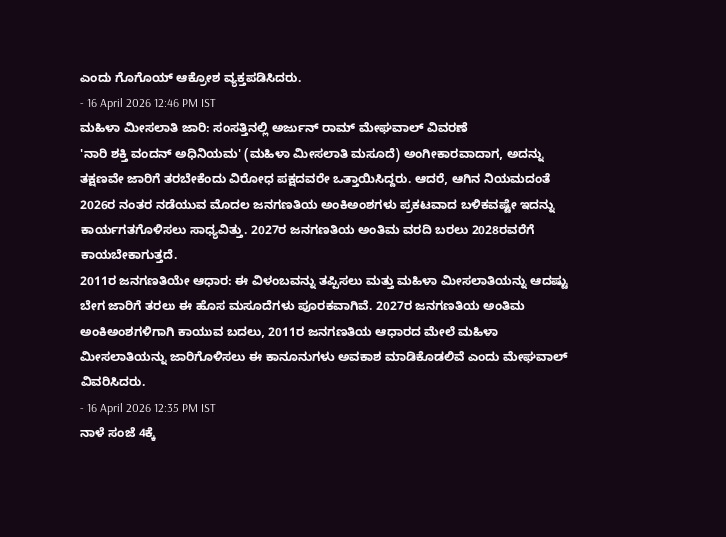ಎಂದು ಗೊಗೊಯ್ ಆಕ್ರೋಶ ವ್ಯಕ್ತಪಡಿಸಿದರು.
- 16 April 2026 12:46 PM IST
ಮಹಿಳಾ ಮೀಸಲಾತಿ ಜಾರಿ: ಸಂಸತ್ತಿನಲ್ಲಿ ಅರ್ಜುನ್ ರಾಮ್ ಮೇಘವಾಲ್ ವಿವರಣೆ
'ನಾರಿ ಶಕ್ತಿ ವಂದನ್ ಅಧಿನಿಯಮ' (ಮಹಿಳಾ ಮೀಸಲಾತಿ ಮಸೂದೆ) ಅಂಗೀಕಾರವಾದಾಗ, ಅದನ್ನು ತಕ್ಷಣವೇ ಜಾರಿಗೆ ತರಬೇಕೆಂದು ವಿರೋಧ ಪಕ್ಷದವರೇ ಒತ್ತಾಯಿಸಿದ್ದರು. ಆದರೆ, ಆಗಿನ ನಿಯಮದಂತೆ 2026ರ ನಂತರ ನಡೆಯುವ ಮೊದಲ ಜನಗಣತಿಯ ಅಂಕಿಅಂಶಗಳು ಪ್ರಕಟವಾದ ಬಳಿಕವಷ್ಟೇ ಇದನ್ನು ಕಾರ್ಯಗತಗೊಳಿಸಲು ಸಾಧ್ಯವಿತ್ತು. 2027ರ ಜನಗಣತಿಯ ಅಂತಿಮ ವರದಿ ಬರಲು 2028ರವರೆಗೆ ಕಾಯಬೇಕಾಗುತ್ತದೆ.
2011ರ ಜನಗಣತಿಯೇ ಆಧಾರ: ಈ ವಿಳಂಬವನ್ನು ತಪ್ಪಿಸಲು ಮತ್ತು ಮಹಿಳಾ ಮೀಸಲಾತಿಯನ್ನು ಆದಷ್ಟು ಬೇಗ ಜಾರಿಗೆ ತರಲು ಈ ಹೊಸ ಮಸೂದೆಗಳು ಪೂರಕವಾಗಿವೆ. 2027ರ ಜನಗಣತಿಯ ಅಂತಿಮ ಅಂಕಿಅಂಶಗಳಿಗಾಗಿ ಕಾಯುವ ಬದಲು, 2011ರ ಜನಗಣತಿಯ ಆಧಾರದ ಮೇಲೆ ಮಹಿಳಾ ಮೀಸಲಾತಿಯನ್ನು ಜಾರಿಗೊಳಿಸಲು ಈ ಕಾನೂನುಗಳು ಅವಕಾಶ ಮಾಡಿಕೊಡಲಿವೆ ಎಂದು ಮೇಘವಾಲ್ ವಿವರಿಸಿದರು.
- 16 April 2026 12:35 PM IST
ನಾಳೆ ಸಂಜೆ 4ಕ್ಕೆ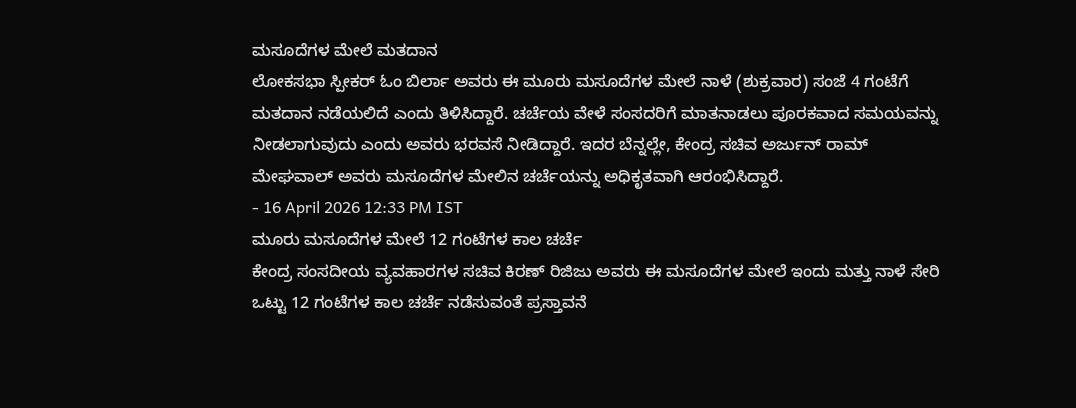ಮಸೂದೆಗಳ ಮೇಲೆ ಮತದಾನ
ಲೋಕಸಭಾ ಸ್ಪೀಕರ್ ಓಂ ಬಿರ್ಲಾ ಅವರು ಈ ಮೂರು ಮಸೂದೆಗಳ ಮೇಲೆ ನಾಳೆ (ಶುಕ್ರವಾರ) ಸಂಜೆ 4 ಗಂಟೆಗೆ ಮತದಾನ ನಡೆಯಲಿದೆ ಎಂದು ತಿಳಿಸಿದ್ದಾರೆ. ಚರ್ಚೆಯ ವೇಳೆ ಸಂಸದರಿಗೆ ಮಾತನಾಡಲು ಪೂರಕವಾದ ಸಮಯವನ್ನು ನೀಡಲಾಗುವುದು ಎಂದು ಅವರು ಭರವಸೆ ನೀಡಿದ್ದಾರೆ. ಇದರ ಬೆನ್ನಲ್ಲೇ, ಕೇಂದ್ರ ಸಚಿವ ಅರ್ಜುನ್ ರಾಮ್ ಮೇಘವಾಲ್ ಅವರು ಮಸೂದೆಗಳ ಮೇಲಿನ ಚರ್ಚೆಯನ್ನು ಅಧಿಕೃತವಾಗಿ ಆರಂಭಿಸಿದ್ದಾರೆ.
- 16 April 2026 12:33 PM IST
ಮೂರು ಮಸೂದೆಗಳ ಮೇಲೆ 12 ಗಂಟೆಗಳ ಕಾಲ ಚರ್ಚೆ
ಕೇಂದ್ರ ಸಂಸದೀಯ ವ್ಯವಹಾರಗಳ ಸಚಿವ ಕಿರಣ್ ರಿಜಿಜು ಅವರು ಈ ಮಸೂದೆಗಳ ಮೇಲೆ ಇಂದು ಮತ್ತು ನಾಳೆ ಸೇರಿ ಒಟ್ಟು 12 ಗಂಟೆಗಳ ಕಾಲ ಚರ್ಚೆ ನಡೆಸುವಂತೆ ಪ್ರಸ್ತಾವನೆ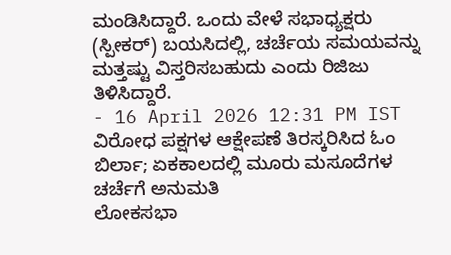ಮಂಡಿಸಿದ್ದಾರೆ. ಒಂದು ವೇಳೆ ಸಭಾಧ್ಯಕ್ಷರು (ಸ್ಪೀಕರ್) ಬಯಸಿದಲ್ಲಿ, ಚರ್ಚೆಯ ಸಮಯವನ್ನು ಮತ್ತಷ್ಟು ವಿಸ್ತರಿಸಬಹುದು ಎಂದು ರಿಜಿಜು ತಿಳಿಸಿದ್ದಾರೆ.
- 16 April 2026 12:31 PM IST
ವಿರೋಧ ಪಕ್ಷಗಳ ಆಕ್ಷೇಪಣೆ ತಿರಸ್ಕರಿಸಿದ ಓಂ ಬಿರ್ಲಾ; ಏಕಕಾಲದಲ್ಲಿ ಮೂರು ಮಸೂದೆಗಳ ಚರ್ಚೆಗೆ ಅನುಮತಿ
ಲೋಕಸಭಾ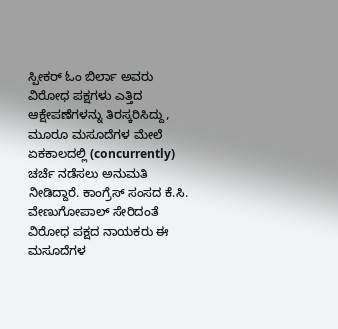ಸ್ಪೀಕರ್ ಓಂ ಬಿರ್ಲಾ ಅವರು ವಿರೋಧ ಪಕ್ಷಗಳು ಎತ್ತಿದ ಆಕ್ಷೇಪಣೆಗಳನ್ನು ತಿರಸ್ಕರಿಸಿದ್ದು, ಮೂರೂ ಮಸೂದೆಗಳ ಮೇಲೆ ಏಕಕಾಲದಲ್ಲಿ (concurrently) ಚರ್ಚೆ ನಡೆಸಲು ಅನುಮತಿ ನೀಡಿದ್ದಾರೆ. ಕಾಂಗ್ರೆಸ್ ಸಂಸದ ಕೆ.ಸಿ. ವೇಣುಗೋಪಾಲ್ ಸೇರಿದಂತೆ ವಿರೋಧ ಪಕ್ಷದ ನಾಯಕರು ಈ ಮಸೂದೆಗಳ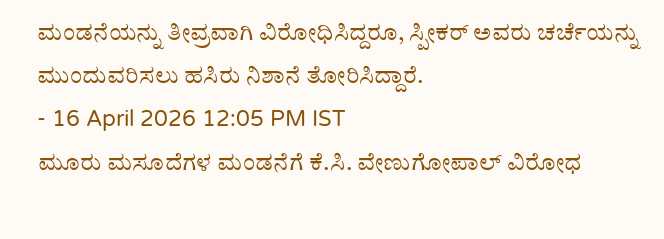ಮಂಡನೆಯನ್ನು ತೀವ್ರವಾಗಿ ವಿರೋಧಿಸಿದ್ದರೂ, ಸ್ಪೀಕರ್ ಅವರು ಚರ್ಚೆಯನ್ನು ಮುಂದುವರಿಸಲು ಹಸಿರು ನಿಶಾನೆ ತೋರಿಸಿದ್ದಾರೆ.
- 16 April 2026 12:05 PM IST
ಮೂರು ಮಸೂದೆಗಳ ಮಂಡನೆಗೆ ಕೆ.ಸಿ. ವೇಣುಗೋಪಾಲ್ ವಿರೋಧ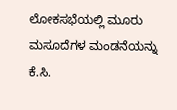ಲೋಕಸಭೆಯಲ್ಲಿ ಮೂರು ಮಸೂದೆಗಳ ಮಂಡನೆಯನ್ನು ಕೆ.ಸಿ.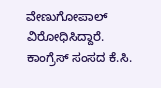ವೇಣುಗೋಪಾಲ್ ವಿರೋಧಿಸಿದ್ದಾರೆ. ಕಾಂಗ್ರೆಸ್ ಸಂಸದ ಕೆ.ಸಿ.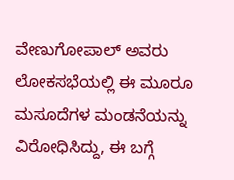ವೇಣುಗೋಪಾಲ್ ಅವರು ಲೋಕಸಭೆಯಲ್ಲಿ ಈ ಮೂರೂ ಮಸೂದೆಗಳ ಮಂಡನೆಯನ್ನು ವಿರೋಧಿಸಿದ್ದು, ಈ ಬಗ್ಗೆ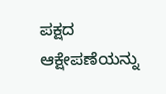ಪಕ್ಷದ ಆಕ್ಷೇಪಣೆಯನ್ನು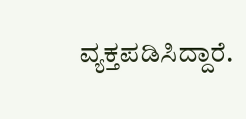ವ್ಯಕ್ತಪಡಿಸಿದ್ದಾರೆ.